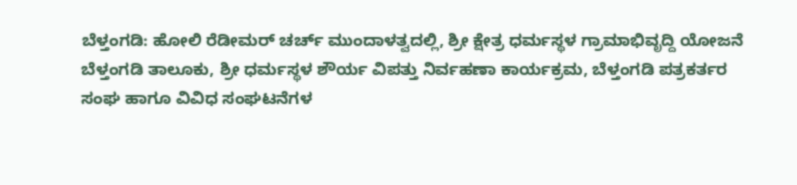ಬೆಳ್ತಂಗಡಿ: ಹೋಲಿ ರೆಡೀಮರ್ ಚರ್ಚ್ ಮುಂದಾಳತ್ವದಲ್ಲಿ, ಶ್ರೀ ಕ್ಷೇತ್ರ ಧರ್ಮಸ್ಥಳ ಗ್ರಾಮಾಭಿವೃದ್ದಿ ಯೋಜನೆ ಬೆಳ್ತಂಗಡಿ ತಾಲೂಕು, ಶ್ರೀ ಧರ್ಮಸ್ಥಳ ಶೌರ್ಯ ವಿಪತ್ತು ನಿರ್ವಹಣಾ ಕಾರ್ಯಕ್ರಮ, ಬೆಳ್ತಂಗಡಿ ಪತ್ರಕರ್ತರ ಸಂಘ ಹಾಗೂ ವಿವಿಧ ಸಂಘಟನೆಗಳ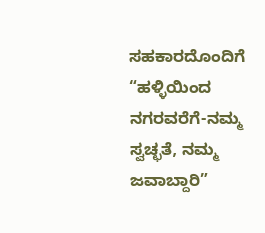ಸಹಕಾರದೊಂದಿಗೆ “ಹಳ್ಳಿಯಿಂದ ನಗರವರೆಗೆ-ನಮ್ಮ ಸ್ವಚ್ಛತೆ, ನಮ್ಮ ಜವಾಬ್ದಾರಿ”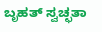ಬೃಹತ್ ಸ್ವಚ್ಛತಾ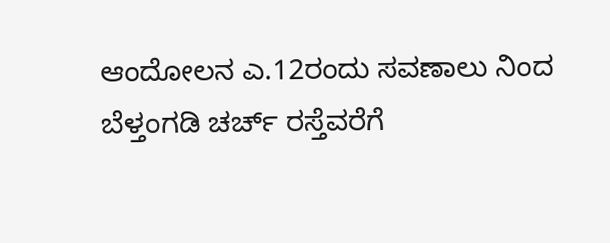ಆಂದೋಲನ ಎ.12ರಂದು ಸವಣಾಲು ನಿಂದ ಬೆಳ್ತಂಗಡಿ ಚರ್ಚ್ ರಸ್ತೆವರೆಗೆ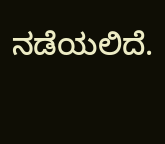ನಡೆಯಲಿದೆ.